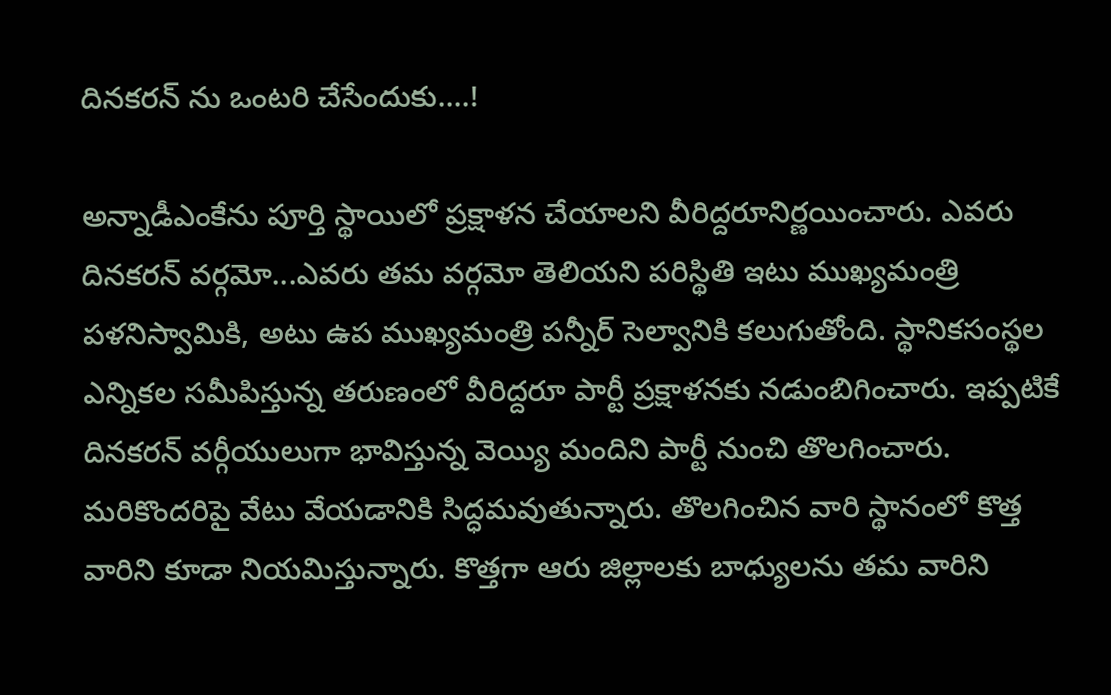దినకరన్ ను ఒంటరి చేసేందుకు....!

అన్నాడీఎంకేను పూర్తి స్థాయిలో ప్రక్షాళన చేయాలని వీరిద్దరూనిర్ణయించారు. ఎవరు దినకరన్ వర్గమో...ఎవరు తమ వర్గమో తెలియని పరిస్థితి ఇటు ముఖ్యమంత్రి పళనిస్వామికి, అటు ఉప ముఖ్యమంత్రి పన్నీర్ సెల్వానికి కలుగుతోంది. స్థానికసంస్థల ఎన్నికల సమీపిస్తున్న తరుణంలో వీరిద్దరూ పార్టీ ప్రక్షాళనకు నడుంబిగించారు. ఇప్పటికే దినకరన్ వర్గీయులుగా భావిస్తున్న వెయ్యి మందిని పార్టీ నుంచి తొలగించారు. మరికొందరిపై వేటు వేయడానికి సిద్ధమవుతున్నారు. తొలగించిన వారి స్థానంలో కొత్త వారిని కూడా నియమిస్తున్నారు. కొత్తగా ఆరు జిల్లాలకు బాధ్యులను తమ వారిని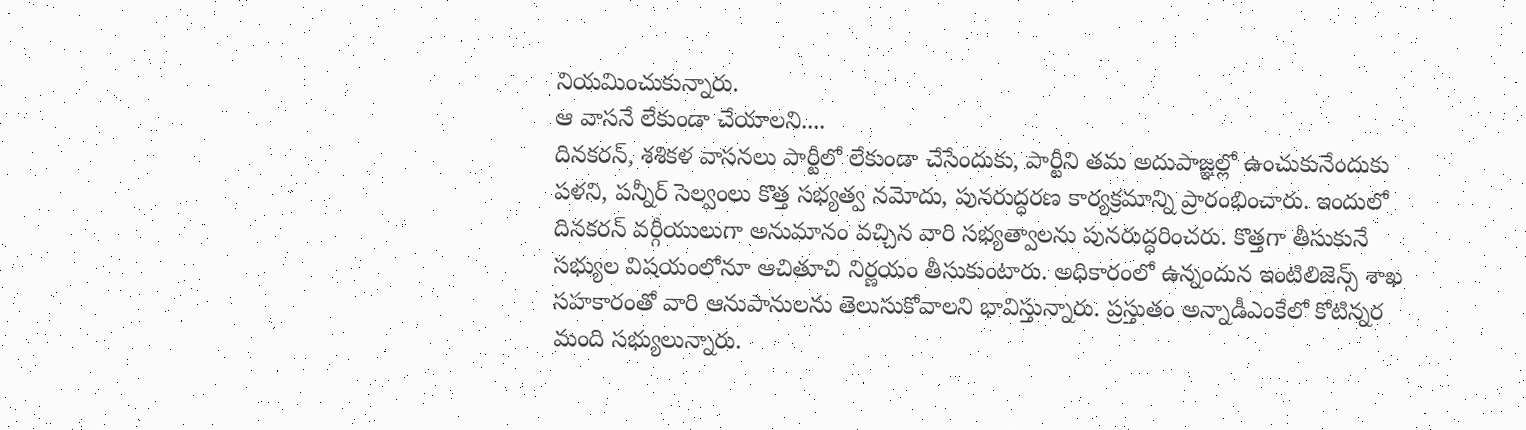నియమించుకున్నారు.
ఆ వాసనే లేకుండా చేయాలని....
దినకరన్, శశికళ వాసనలు పార్టీలో లేకుండా చేసేందుకు, పార్టీని తమ అదుపాజ్ఞల్లో ఉంచుకునేందుకు పళని, పన్నీర్ సెల్వంలు కొత్త సభ్యత్వ నమోదు, పునరుద్ధరణ కార్యక్రమాన్ని ప్రారంభించారు. ఇందులో దినకరన్ వర్గీయులుగా అనుమానం వచ్చిన వారి సభ్యత్వాలను పునరుద్ధరించరు. కొత్తగా తీసుకునే సభ్యుల విషయంలోనూ ఆచితూచి నిర్ణయం తీసుకుంటారు. అధికారంలో ఉన్నందున ఇంటిలిజెన్స్ శాఖ సహకారంతో వారి ఆనుపానులను తెలుసుకోవాలని భావిస్తున్నారు. ప్రస్తుతం అన్నాడీఎంకేలో కోటిన్నర మంది సభ్యులున్నారు.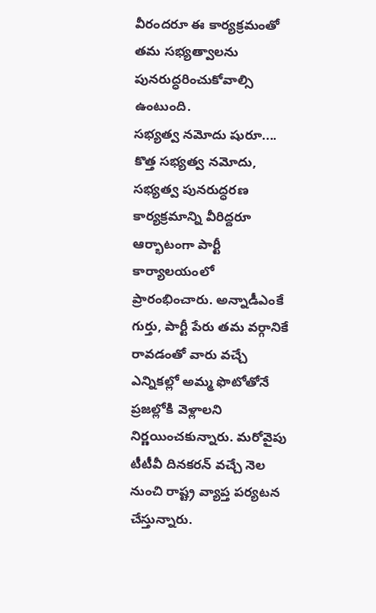వీరందరూ ఈ కార్యక్రమంతో తమ సభ్యత్వాలను పునరుద్ధరించుకోవాల్సి ఉంటుంది.
సభ్యత్వ నమోదు షురూ....
కొత్త సభ్యత్వ నమోదు, సభ్యత్వ పునరుద్ధరణ కార్యక్రమాన్ని వీరిద్దరూ ఆర్భాటంగా పార్టీ కార్యాలయంలో ప్రారంభించారు. అన్నాడీఎంకే గుర్తు, పార్టీ పేరు తమ వర్గానికే రావడంతో వారు వచ్చే ఎన్నికల్లో అమ్మ ఫొటోతోనే ప్రజల్లోకి వెళ్లాలని నిర్ణయించకున్నారు. మరోవైపు టీటీవీ దినకరన్ వచ్చే నెల నుంచి రాష్ట్ర వ్యాప్త పర్యటన చేస్తున్నారు.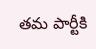తమ పార్టీకి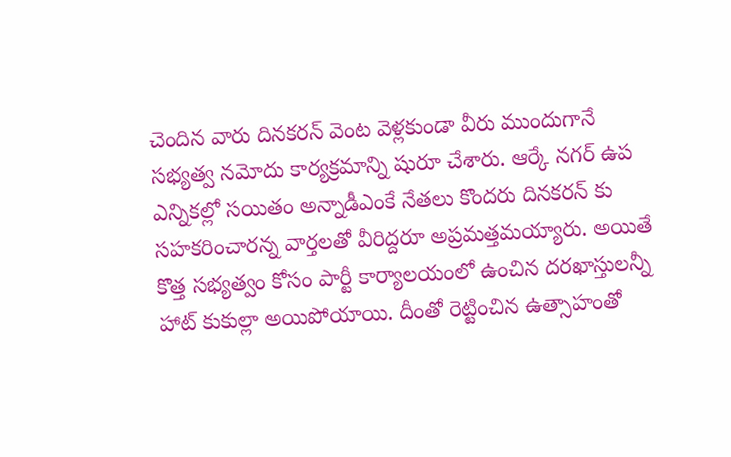చెందిన వారు దినకరన్ వెంట వెళ్లకుండా వీరు ముందుగానే సభ్యత్వ నమోదు కార్యక్రమాన్ని షురూ చేశారు. ఆర్కే నగర్ ఉప ఎన్నికల్లో సయితం అన్నాడీఎంకే నేతలు కొందరు దినకరన్ కు సహకరించారన్న వార్తలతో వీరిద్దరూ అప్రమత్తమయ్యారు. అయితే కొత్త సభ్యత్వం కోసం పార్టీ కార్యాలయంలో ఉంచిన దరఖాస్తులన్నీ హాట్ కుకుల్లా అయిపోయాయి. దీంతో రెట్టించిన ఉత్సాహంతో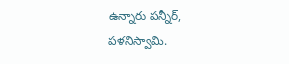ఉన్నారు పన్నీర్, పళనిస్వామి.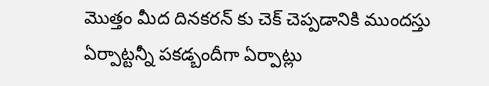మొత్తం మీద దినకరన్ కు చెక్ చెప్పడానికి ముందస్తు ఏర్పాట్టన్నీ పకడ్బందీగా ఏర్పాట్లు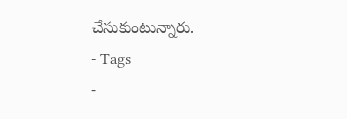చేసుకుంటున్నారు.
- Tags
-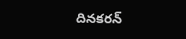దినకరన్